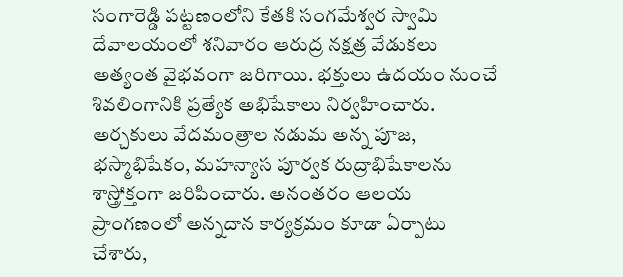సంగారెడ్డి పట్టణంలోని కేతకి సంగమేశ్వర స్వామి దేవాలయంలో శనివారం ఆరుద్ర నక్షత్ర వేడుకలు అత్యంత వైభవంగా జరిగాయి. భక్తులు ఉదయం నుంచే శివలింగానికి ప్రత్యేక అభిషేకాలు నిర్వహించారు. అర్చకులు వేదమంత్రాల నడుమ అన్న పూజ, భస్మాభిషేకం, మహన్యాస పూర్వక రుద్రాభిషేకాలను శాస్త్రోక్తంగా జరిపించారు. అనంతరం ఆలయ ప్రాంగణంలో అన్నదాన కార్యక్రమం కూడా ఏర్పాటు చేశారు,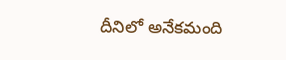దీనిలో అనేకమంది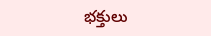భక్తులు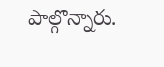పాల్గొన్నారు.